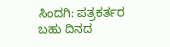ಸಿಂದಗಿ: ಪತ್ರಕರ್ತರ ಬಹು ದಿನದ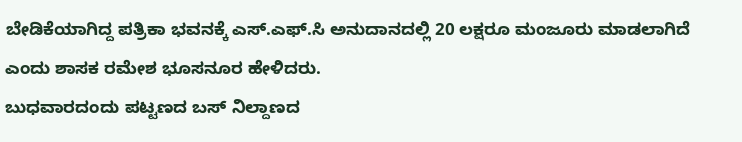ಬೇಡಿಕೆಯಾಗಿದ್ದ ಪತ್ರಿಕಾ ಭವನಕ್ಕೆ ಎಸ್.ಎಫ್.ಸಿ ಅನುದಾನದಲ್ಲಿ 20 ಲಕ್ಷರೂ ಮಂಜೂರು ಮಾಡಲಾಗಿದೆ ಎಂದು ಶಾಸಕ ರಮೇಶ ಭೂಸನೂರ ಹೇಳಿದರು.
ಬುಧವಾರದಂದು ಪಟ್ಟಣದ ಬಸ್ ನಿಲ್ದಾಣದ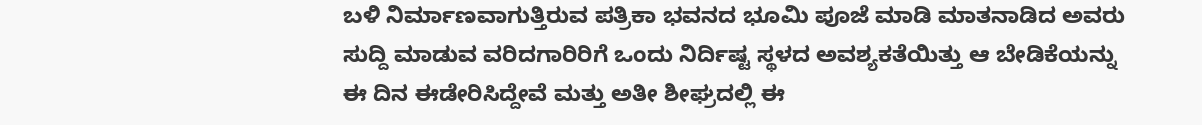ಬಳಿ ನಿರ್ಮಾಣವಾಗುತ್ತಿರುವ ಪತ್ರಿಕಾ ಭವನದ ಭೂಮಿ ಪೂಜೆ ಮಾಡಿ ಮಾತನಾಡಿದ ಅವರು ಸುದ್ದಿ ಮಾಡುವ ವರಿದಗಾರಿರಿಗೆ ಒಂದು ನಿರ್ದಿಷ್ಟ ಸ್ಥಳದ ಅವಶ್ಯಕತೆಯಿತ್ತು ಆ ಬೇಡಿಕೆಯನ್ನು ಈ ದಿನ ಈಡೇರಿಸಿದ್ದೇವೆ ಮತ್ತು ಅತೀ ಶೀಘ್ರದಲ್ಲಿ ಈ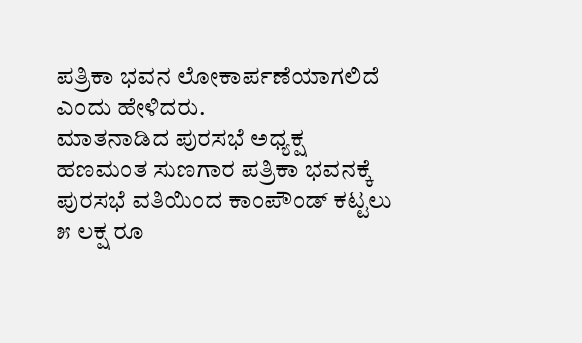ಪತ್ರಿಕಾ ಭವನ ಲೋಕಾರ್ಪಣೆಯಾಗಲಿದೆ ಎಂದು ಹೇಳಿದರು.
ಮಾತನಾಡಿದ ಪುರಸಭೆ ಅಧ್ಯಕ್ಷ ಹಣಮಂತ ಸುಣಗಾರ ಪತ್ರಿಕಾ ಭವನಕ್ಕೆ ಪುರಸಭೆ ವತಿಯಿಂದ ಕಾಂಪೌಂಡ್ ಕಟ್ಟಲು ೫ ಲಕ್ಷ ರೂ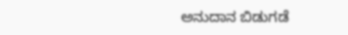ಅನುದಾನ ಬಿಡುಗಡೆ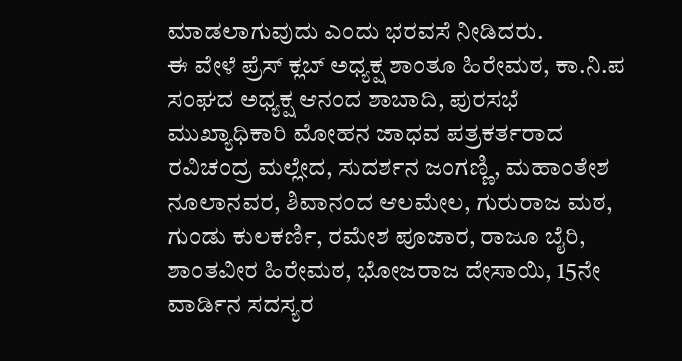ಮಾಡಲಾಗುವುದು ಎಂದು ಭರವಸೆ ನೀಡಿದರು.
ಈ ವೇಳೆ ಪ್ರೆಸ್ ಕ್ಲಬ್ ಅಧ್ಯಕ್ಷ ಶಾಂತೂ ಹಿರೇಮಠ, ಕಾ.ನಿ.ಪ ಸಂಘದ ಅಧ್ಯಕ್ಷ ಆನಂದ ಶಾಬಾದಿ, ಪುರಸಭೆ ಮುಖ್ಯಾಧಿಕಾರಿ ಮೋಹನ ಜಾಧವ ಪತ್ರಕರ್ತರಾದ ರವಿಚಂದ್ರ ಮಲ್ಲೇದ, ಸುದರ್ಶನ ಜಂಗಣ್ಣಿ, ಮಹಾಂತೇಶ ನೂಲಾನವರ, ಶಿವಾನಂದ ಆಲಮೇಲ, ಗುರುರಾಜ ಮಠ, ಗುಂಡು ಕುಲಕರ್ಣಿ, ರಮೇಶ ಪೂಜಾರ, ರಾಜೂ ಬೈರಿ, ಶಾಂತವೀರ ಹಿರೇಮಠ, ಭೋಜರಾಜ ದೇಸಾಯಿ, 15ನೇ ವಾರ್ಡಿನ ಸದಸ್ಯರ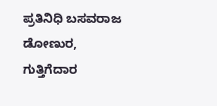ಪ್ರತಿನಿಧಿ ಬಸವರಾಜ ಡೋಣುರ, ಗುತ್ತಿಗೆದಾರ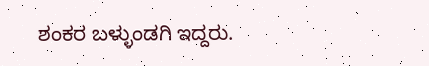ಶಂಕರ ಬಳ್ಳುಂಡಗಿ ಇದ್ದರು.